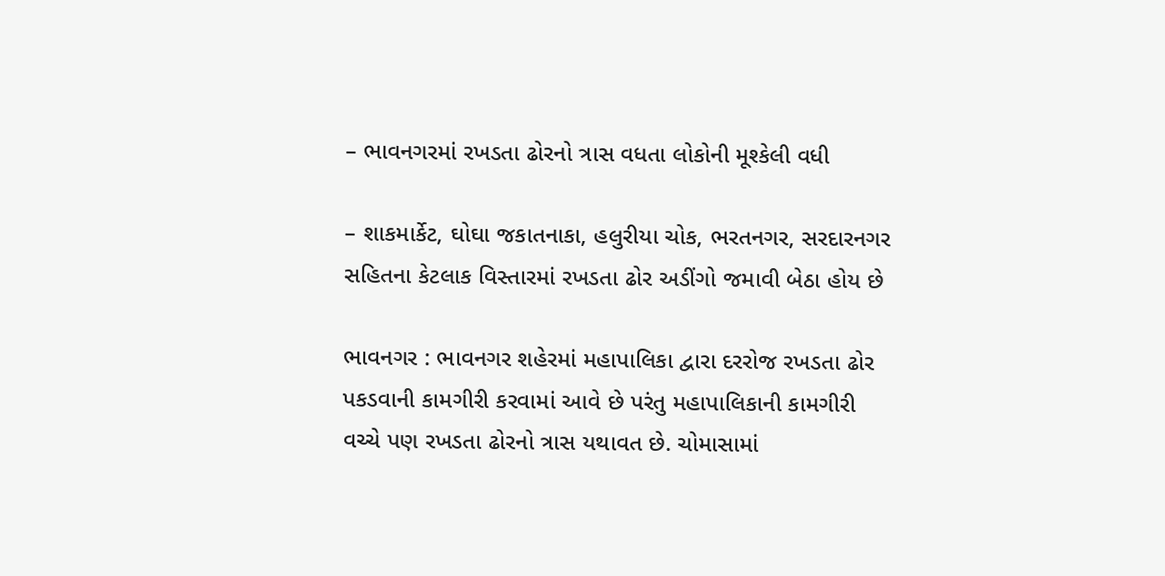– ભાવનગરમાં રખડતા ઢોરનો ત્રાસ વધતા લોકોની મૂશ્કેલી વધી

– શાકમાર્કેટ, ઘોઘા જકાતનાકા, હલુરીયા ચોક, ભરતનગર, સરદારનગર સહિતના કેટલાક વિસ્તારમાં રખડતા ઢોર અડીંગો જમાવી બેઠા હોય છે

ભાવનગર : ભાવનગર શહેરમાં મહાપાલિકા દ્વારા દરરોજ રખડતા ઢોર પકડવાની કામગીરી કરવામાં આવે છે પરંતુ મહાપાલિકાની કામગીરી વચ્ચે પણ રખડતા ઢોરનો ત્રાસ યથાવત છે. ચોમાસામાં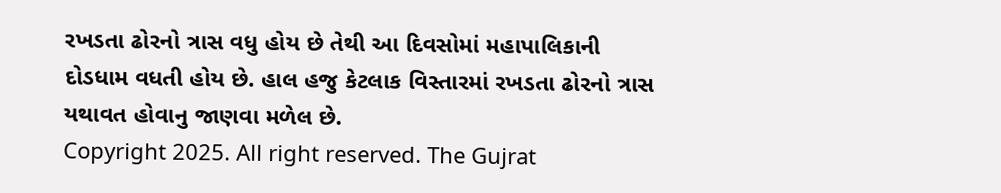રખડતા ઢોરનો ત્રાસ વધુ હોય છે તેથી આ દિવસોમાં મહાપાલિકાની દોડધામ વધતી હોય છે. હાલ હજુ કેટલાક વિસ્તારમાં રખડતા ઢોરનો ત્રાસ યથાવત હોવાનુ જાણવા મળેલ છે.
Copyright 2025. All right reserved. The Gujrat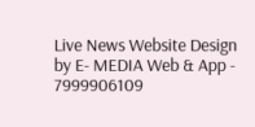Live News Website Design by E- MEDIA Web & App - 7999906109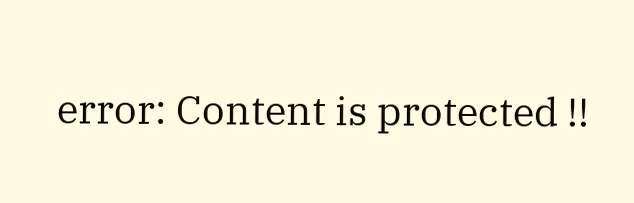error: Content is protected !!